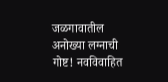जळगावातील अनोख्या लग्नाची गोष्ट! नवविवाहित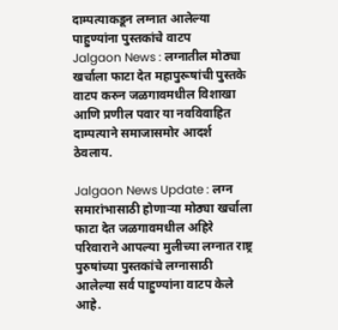दाम्पत्याकडून लग्नात आलेल्या पाहुण्यांना पुस्तकांचे वाटप
Jalgaon News : लग्नातील मोठ्या खर्चाला फाटा देत महापुरूषांची पुस्तके वाटप करुन जळगावमधील विशाखा आणि प्रणील पवार या नवविवाहित दाम्पत्याने समाजासमोर आदर्श ठेवलाय.

Jalgaon News Update : लग्न समारांभासाठी होणाऱ्या मोठ्या खर्चाला फाटा देत जळगावमधील अहिरे परिवाराने आपल्या मुलीच्या लग्नात राष्ट्र पुरुषांच्या पुस्तकांचे लग्नासाठी आलेल्या सर्व पाहुण्यांना वाटप केले आहे.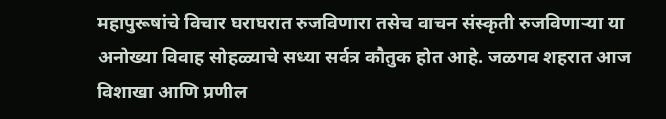महापुरूषांचे विचार घराघरात रुजविणारा तसेच वाचन संस्कृती रुजविणाऱ्या या अनोख्या विवाह सोहळ्याचे सध्या सर्वत्र कौतुक होत आहे. जळगव शहरात आज विशाखा आणि प्रणील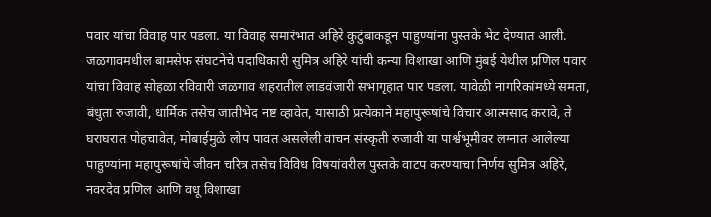पवार यांचा विवाह पार पडला. या विवाह समारंभात अहिरे कुटुंबाकडून पाहुण्यांना पुस्तके भेट देण्यात आली.
जळगावमधील बामसेफ संघटनेचे पदाधिकारी सुमित्र अहिरे यांची कन्या विशाखा आणि मुंबई येथील प्रणिल पवार यांचा विवाह सोहळा रविवारी जळगाव शहरातील लाडवंजारी सभागृहात पार पडला. यावेळी नागरिकांमध्ये समता, बंधुता रुजावी, धार्मिक तसेच जातीभेद नष्ट व्हावेत, यासाठी प्रत्येकाने महापुरूषांचे विचार आत्मसाद करावे, ते घराघरात पोहचावेत, मोबाईमुळे लोप पावत असलेली वाचन संस्कृती रुजावी या पार्श्वभूमीवर लग्नात आलेल्या पाहुण्यांना महापुरूषांचे जीवन चरित्र तसेच विविध विषयांवरील पुस्तके वाटप करण्याचा निर्णय सुमित्र अहिरे, नवरदेव प्रणिल आणि वधू विशाखा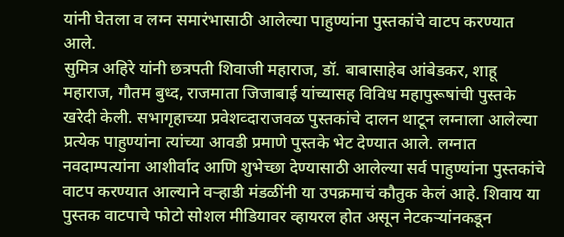यांनी घेतला व लग्न समारंभासाठी आलेल्या पाहुण्यांना पुस्तकांचे वाटप करण्यात आले.
सुमित्र अहिरे यांनी छत्रपती शिवाजी महाराज, डॉ. बाबासाहेब आंबेडकर, शाहू महाराज, गौतम बुध्द, राजमाता जिजाबाई यांच्यासह विविध महापुरूषांची पुस्तके खरेदी केली. सभागृहाच्या प्रवेशव्दाराजवळ पुस्तकांचे दालन थाटून लग्नाला आलेल्या प्रत्येक पाहुण्यांना त्यांच्या आवडी प्रमाणे पुस्तके भेट देण्यात आले. लग्नात नवदाम्पत्यांना आशीर्वाद आणि शुभेच्छा देण्यासाठी आलेल्या सर्व पाहुण्यांना पुस्तकांचे वाटप करण्यात आल्याने वऱ्हाडी मंडळींनी या उपक्रमाचं कौतुक केलं आहे. शिवाय या पुस्तक वाटपाचे फोटो सोशल मीडियावर व्हायरल होत असून नेटकऱ्यांनकडून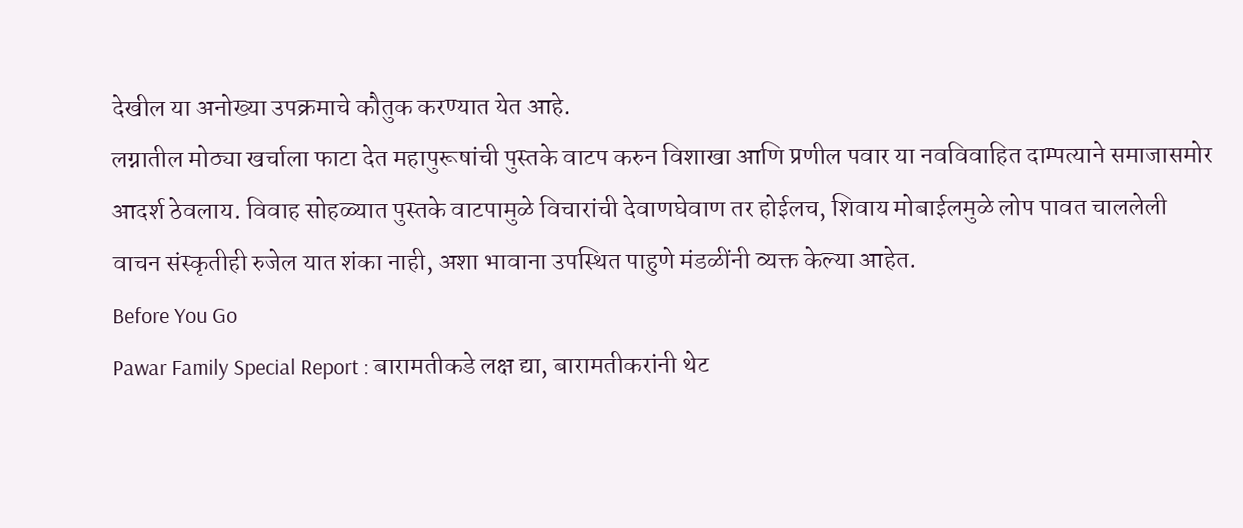देखील या अनोख्या उपक्रमाचे कौतुक करण्यात येत आहे.
लग्नातील मोठ्या खर्चाला फाटा देत महापुरूषांची पुस्तके वाटप करुन विशाखा आणि प्रणील पवार या नवविवाहित दाम्पत्याने समाजासमोर आदर्श ठेवलाय. विवाह सोहळ्यात पुस्तके वाटपामुळे विचारांची देवाणघेवाण तर होईलच, शिवाय मोबाईलमुळे लोप पावत चाललेली वाचन संस्कृतीही रुजेल यात शंका नाही, अशा भावाना उपस्थित पाहुणे मंडळींनी व्यक्त केल्या आहेत.
Before You Go
Pawar Family Special Report : बारामतीकडे लक्ष द्या, बारामतीकरांनी थेट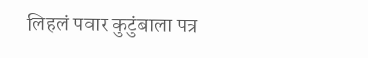लिहलं पवार कुटुंबाला पत्र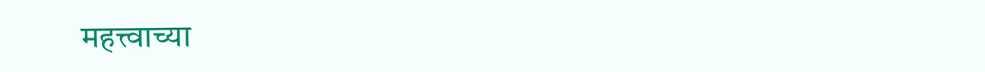महत्त्वाच्या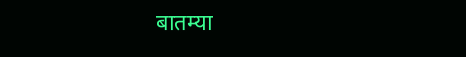बातम्या